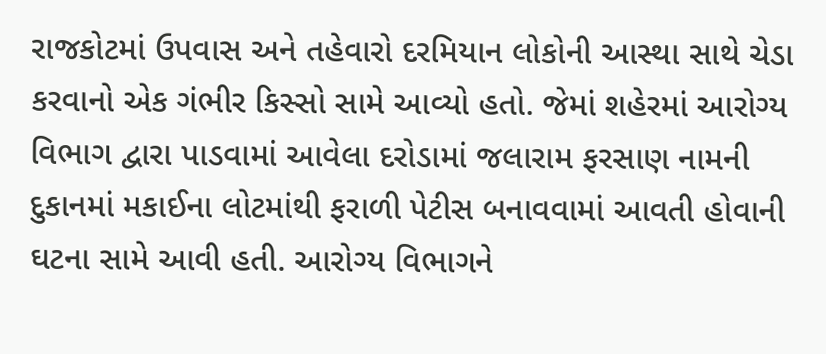રાજકોટમાં ઉપવાસ અને તહેવારો દરમિયાન લોકોની આસ્થા સાથે ચેડા કરવાનો એક ગંભીર કિસ્સો સામે આવ્યો હતો. જેમાં શહેરમાં આરોગ્ય વિભાગ દ્વારા પાડવામાં આવેલા દરોડામાં જલારામ ફરસાણ નામની દુકાનમાં મકાઈના લોટમાંથી ફરાળી પેટીસ બનાવવામાં આવતી હોવાની ઘટના સામે આવી હતી. આરોગ્ય વિભાગને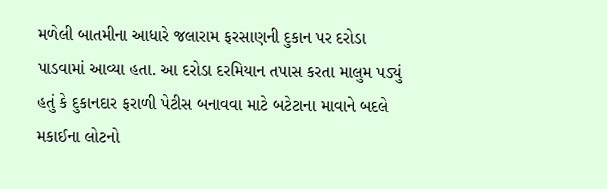મળેલી બાતમીના આધારે જલારામ ફરસાણની દુકાન પર દરોડા પાડવામાં આવ્યા હતા. આ દરોડા દરમિયાન તપાસ કરતા માલુમ પડ્યું હતું કે દુકાનદાર ફરાળી પેટીસ બનાવવા માટે બટેટાના માવાને બદલે મકાઈના લોટનો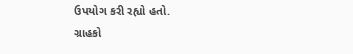ઉપયોગ કરી રહ્યો હતો.
ગ્રાહકો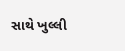સાથે ખુલ્લી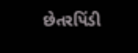છેતરપિંડી